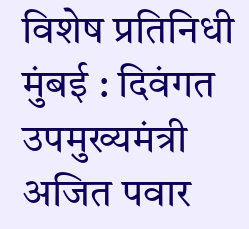विशेष प्रतिनिधी
मुंबई : दिवंगत उपमुख्यमंत्री अजित पवार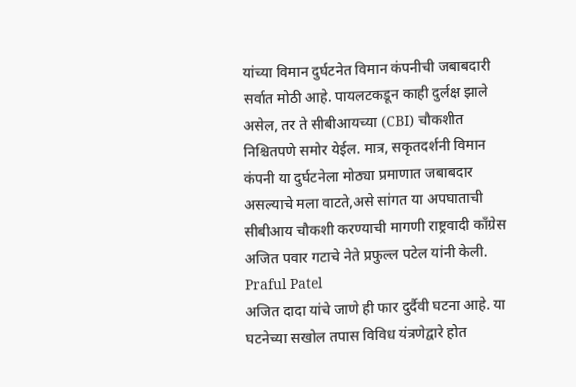यांच्या विमान दुर्घटनेत विमान कंपनीची जबाबदारी सर्वात मोठी आहे. पायलटकडून काही दुर्लक्ष झाले असेल, तर ते सीबीआयच्या (CBI) चौकशीत निश्चितपणे समोर येईल. मात्र, सकृतदर्शनी विमान कंपनी या दुर्घटनेला मोठ्या प्रमाणात जबाबदार असल्याचे मला वाटते,असे सांगत या अपघाताची सीबीआय चौकशी करण्याची मागणी राष्ट्रवादी कॉंग्रेस अजित पवार गटाचे नेते प्रफुल्ल पटेल यांनी केली. Praful Patel
अजित दादा यांचे जाणे ही फार दुर्दैवी घटना आहे. या घटनेच्या सखोल तपास विविध यंत्रणेद्वारे होत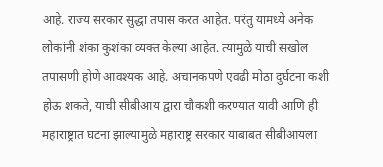आहे. राज्य सरकार सुद्धा तपास करत आहेत. परंतु यामध्ये अनेक लोकांनी शंका कुशंका व्यक्त केल्या आहेत. त्यामुळे याची सखोल तपासणी होणे आवश्यक आहे. अचानकपणे एवढी मोठा दुर्घटना कशी होऊ शकते, याची सीबीआय द्वारा चौकशी करण्यात यावी आणि ही महाराष्ट्रात घटना झाल्यामुळे महाराष्ट्र सरकार याबाबत सीबीआयला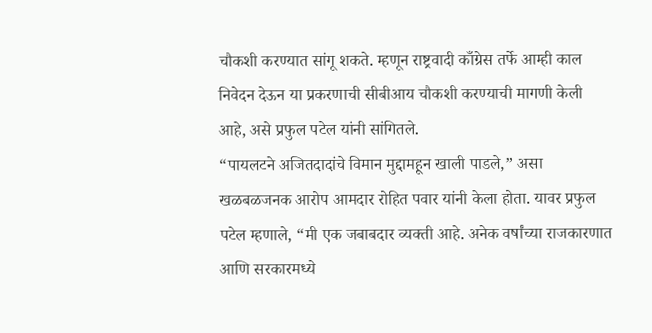चौकशी करण्यात सांगू शकते. म्हणून राष्ट्रवादी काँग्रेस तर्फे आम्ही काल निवेदन देऊन या प्रकरणाची सीबीआय चौकशी करण्याची मागणी केली आहे, असे प्रफुल पटेल यांनी सांगितले.
“पायलटने अजितदादांचे विमान मुद्दामहून खाली पाडले,” असा खळबळजनक आरोप आमदार रोहित पवार यांनी केला होता. यावर प्रफुल पटेल म्हणाले, “मी एक जबाबदार व्यक्ती आहे. अनेक वर्षांच्या राजकारणात आणि सरकारमध्ये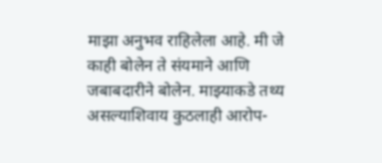माझा अनुभव राहिलेला आहे. मी जे काही बोलेन ते संयमाने आणि जबाबदारीने बोलेन. माझ्याकडे तथ्य असल्याशिवाय कुठलाही आरोप-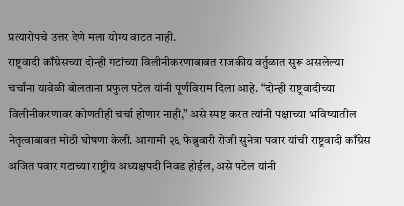प्रत्यारोपचे उत्तर देणे मला योग्य वाटत नाही.
राष्ट्रवादी काँग्रेसच्या दोन्ही गटांच्या विलीनीकरणाबाबत राजकीय वर्तुळात सुरू असलेल्या चर्चांना यावेळी बोलताना प्रफुल पटेल यांनी पूर्णविराम दिला आहे. “दोन्ही राष्ट्रवादीच्या विलीनीकरणावर कोणतीही चर्चा होणार नाही,” असे स्पष्ट करत त्यांनी पक्षाच्या भविष्यातील नेतृत्वाबाबत मोठी घोषणा केली. आगामी २६ फेब्रुवारी रोजी सुनेत्रा पवार यांची राष्ट्रवादी काँग्रेस अजित पवार गटाच्या राष्ट्रीय अध्यक्षपदी निवड होईल, असे पटेल यांनी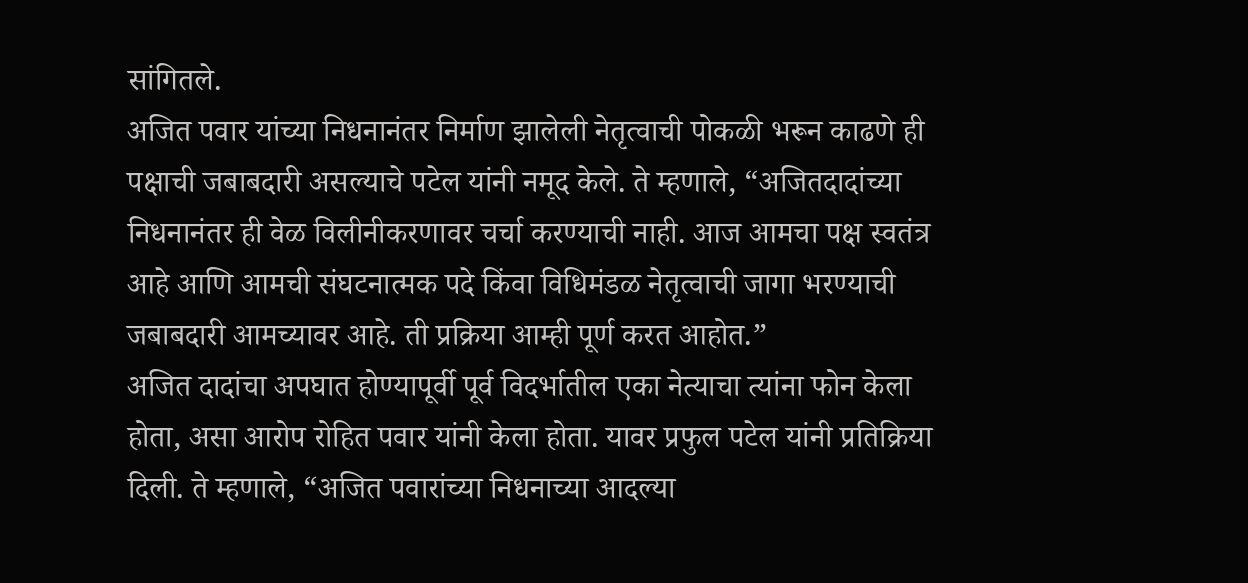सांगितले.
अजित पवार यांच्या निधनानंतर निर्माण झालेली नेतृत्वाची पोकळी भरून काढणे ही पक्षाची जबाबदारी असल्याचे पटेल यांनी नमूद केले. ते म्हणाले, “अजितदादांच्या निधनानंतर ही वेळ विलीनीकरणावर चर्चा करण्याची नाही. आज आमचा पक्ष स्वतंत्र आहे आणि आमची संघटनात्मक पदे किंवा विधिमंडळ नेतृत्वाची जागा भरण्याची जबाबदारी आमच्यावर आहे. ती प्रक्रिया आम्ही पूर्ण करत आहोत.”
अजित दादांचा अपघात होण्यापूर्वी पूर्व विदर्भातील एका नेत्याचा त्यांना फोन केला होता, असा आरोप रोहित पवार यांनी केला होता. यावर प्रफुल पटेल यांनी प्रतिक्रिया दिली. ते म्हणाले, “अजित पवारांच्या निधनाच्या आदल्या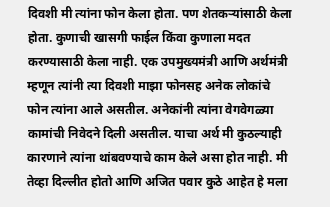दिवशी मी त्यांना फोन केला होता. पण शेतकऱ्यांसाठी केला होता. कुणाची खासगी फाईल किंवा कुणाला मदत करण्यासाठी केला नाही. एक उपमुख्यमंत्री आणि अर्थमंत्री म्हणून त्यांनी त्या दिवशी माझा फोनसह अनेक लोकांचे फोन त्यांना आले असतील. अनेकांनी त्यांना वेगवेगळ्या कामांची निवेदने दिली असतील. याचा अर्थ मी कुठल्याही कारणाने त्यांना थांबवण्याचे काम केले असा होत नाही. मी तेव्हा दिल्लीत होतो आणि अजित पवार कुठे आहेत हे मला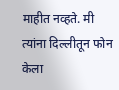माहीत नव्हते. मी त्यांना दिल्लीतून फोन केला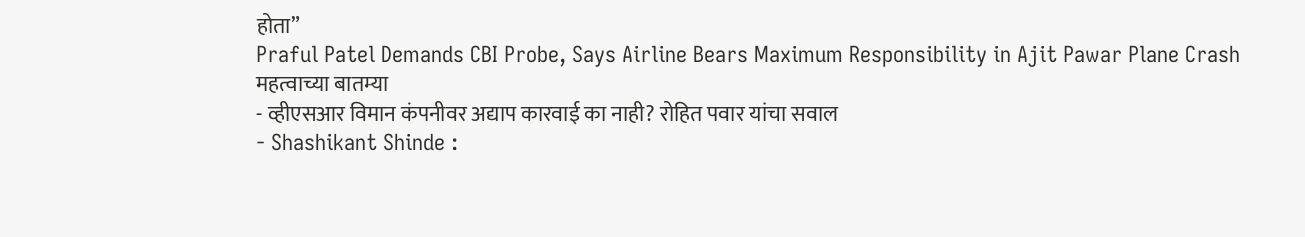होता”
Praful Patel Demands CBI Probe, Says Airline Bears Maximum Responsibility in Ajit Pawar Plane Crash
महत्वाच्या बातम्या
- व्हीएसआर विमान कंपनीवर अद्याप कारवाई का नाही? रोहित पवार यांचा सवाल
- Shashikant Shinde :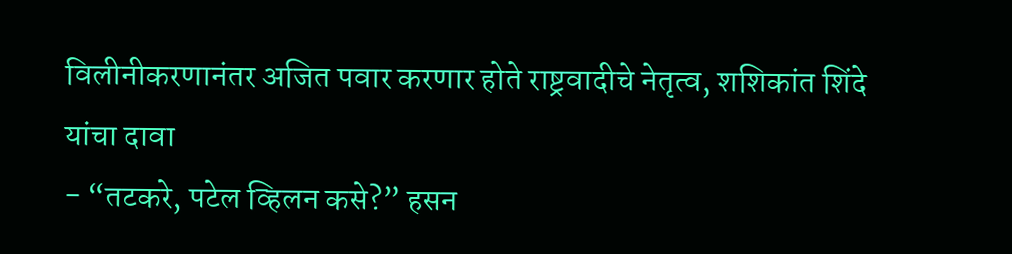विलीनीकरणानंतर अजित पवार करणार होते राष्ट्रवादीचे नेतृत्व, शशिकांत शिंदे यांचा दावा
- “तटकरे, पटेल व्हिलन कसे?” हसन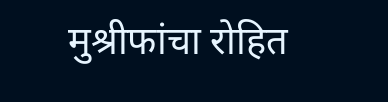मुश्रीफांचा रोहित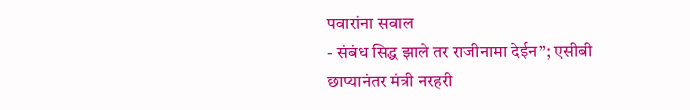पवारांना सवाल
- संबंध सिद्ध झाले तर राजीनामा देईन”; एसीबी छाप्यानंतर मंत्री नरहरी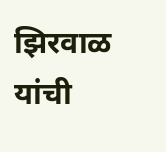झिरवाळ यांची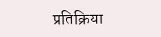प्रतिक्रिया